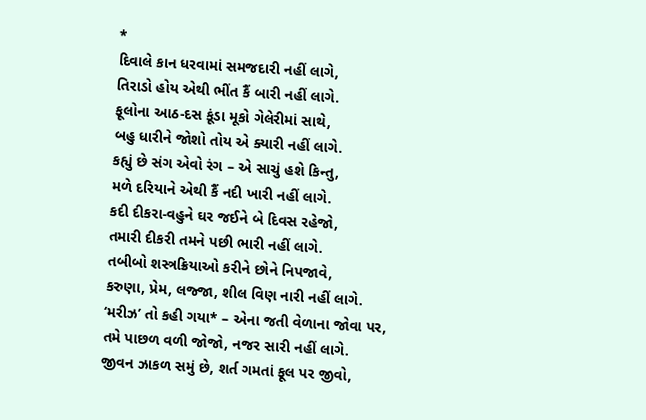*
દિવાલે કાન ધરવામાં સમજદારી નહીં લાગે,
તિરાડો હોય એથી ભીંત કૈં બારી નહીં લાગે.
ફૂલોના આઠ-દસ કૂંડા મૂકો ગેલેરીમાં સાથે,
બહુ ધારીને જોશો તોય એ ક્યારી નહીં લાગે.
કહ્યું છે સંગ એવો રંગ – એ સાચું હશે કિન્તુ,
મળે દરિયાને એથી કૈં નદી ખારી નહીં લાગે.
કદી દીકરા-વહુને ઘર જઈને બે દિવસ રહેજો,
તમારી દીકરી તમને પછી ભારી નહીં લાગે.
તબીબો શસ્ત્રક્રિયાઓ કરીને છોને નિપજાવે,
કરુણા, પ્રેમ, લજ્જા, શીલ વિણ નારી નહીં લાગે.
‘મરીઝ’ તો કહી ગયા* – એના જતી વેળાના જોવા પર,
તમે પાછળ વળી જોજો, નજર સારી નહીં લાગે.
જીવન ઝાકળ સમું છે, શર્ત ગમતાં ફૂલ પર જીવો,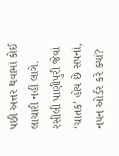પછી અત્તર થવામાં કોઈ લાચારી નહીં લાગે.
રસીલી પાણીપુરી જેવાં ‘ચાતક’ હોય છે સપનાં,
નયન ઓર્ડર કરે ક્યાં?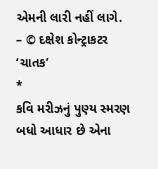એમની લારી નહીં લાગે.
– © દક્ષેશ કોન્ટ્રાકટર ‘ચાતક’
*
કવિ મરીઝનું પુણ્ય સ્મરણ
બધો આધાર છે એના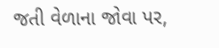જતી વેળાના જોવા પર,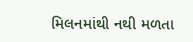મિલનમાંથી નથી મળતા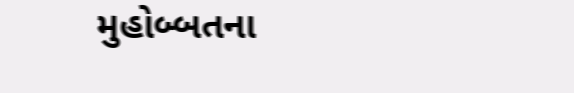મુહોબ્બતના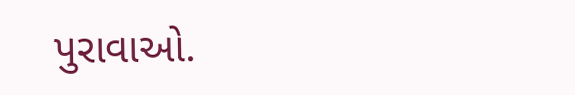પુરાવાઓ.